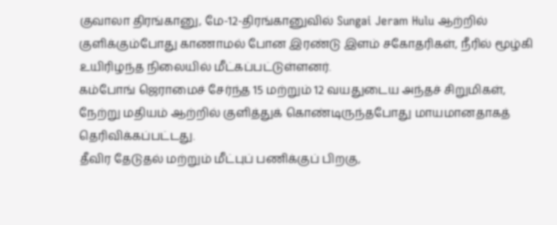குவாலா திரங்கானு, மே-12-திரங்கானுவில் Sungai Jeram Hulu ஆற்றில் குளிக்கும்போது காணாமல் போன இரண்டு இளம் சகோதரிகள், நீரில் மூழ்கி உயிரிழந்த நிலையில் மீட்கப்பட்டுள்ளனர்.
கம்போங் ஜெராமைச் சேர்ந்த 15 மற்றும் 12 வயதுடைய அந்தச் சிறுமிகள், நேற்று மதியம் ஆற்றில் குளித்துக் கொண்டிருந்தபோது மாயமானதாகத் தெரிவிக்கப்பட்டது.
தீவிர தேடுதல் மற்றும் மீட்புப் பணிக்குப் பிறகு,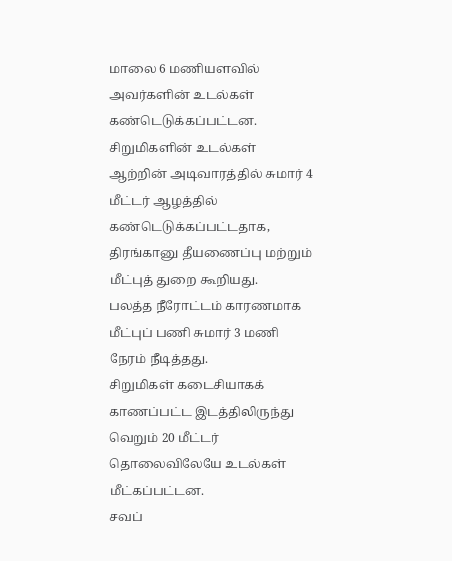மாலை 6 மணியளவில் அவர்களின் உடல்கள் கண்டெடுக்கப்பட்டன.
சிறுமிகளின் உடல்கள் ஆற்றின் அடிவாரத்தில் சுமார் 4 மீட்டர் ஆழத்தில் கண்டெடுக்கப்பட்டதாக, திரங்கானு தீயணைப்பு மற்றும் மீட்புத் துறை கூறியது.
பலத்த நீரோட்டம் காரணமாக மீட்புப் பணி சுமார் 3 மணி நேரம் நீடித்தது.
சிறுமிகள் கடைசியாகக் காணப்பட்ட இடத்திலிருந்து வெறும் 20 மீட்டர் தொலைவிலேயே உடல்கள் மீட்கப்பட்டன.
சவப்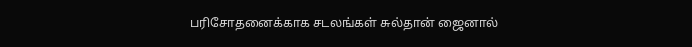பரிசோதனைக்காக சடலங்கள் சுல்தான் ஜைனால்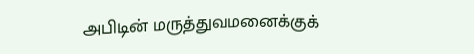அபிடின் மருத்துவமனைக்குக்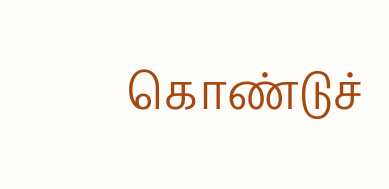கொண்டுச்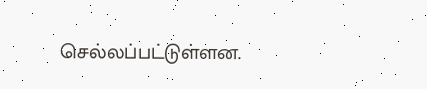செல்லப்பட்டுள்ளன.